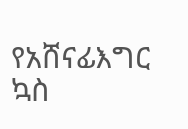የአሸናፊእግር ኳስ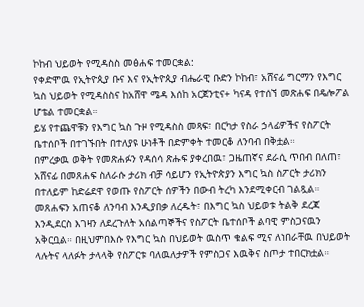ኮከብ ህይወት የሚዳስስ መፅሐፍ ተመርቋል:
የቀድሞዉ የኢትዮጲያ ቡና እና የኢትዮጲያ ብሔራዊ ቡድን ኮከብ፣ አሸናፊ ግርማን የእግር ኳስ ህይወት የሚዳስስና ከአሸዋ ሜዳ እሰከ አርጀንቲና+ ካናዳ የተሰኘ መጽሐፍ በዴሎፖል ሆቴል ተመርቋል።
ይሄ የተጨዋቹን የእግር ኳስ ጉዞ የሚዳስስ መጻፍ፣ በርካታ የስራ ኃላፊዎችና የስፖርት ቤተሰቦች በተገኙበት በተለያዩ ሁነቶች በድምቀት ተመርቆ ለንባብ በቅቷል።
በምረቃዉ ወቅት የመጽሐፉን የዳሰሳ ጽሑፍ ያቀረበዉ፣ ጋዜጠኛና ደራሲ ጥበብ በለጠ፣ አሸናፊ በመጸሐፍ ስለራሱ ታሪክ ብቻ ሳይሆን የኢትዮጵያን እግር ኳስ ስፖርት ታሪክን በተለይም ከድሬደዋ የወጡ የስፖርት ሰዎችን በውብ ትረካ እንደሚቀርብ ገልጿል።
መጸሐፍን አጠናቆ ለንባብ እንዲያበቃ ለረዱት፣ በእግር ኳስ ህይወቱ ትልቅ ደረጃ እንዲደርስ እገዛን ለደረጉለት አሰልጣኞችና የስፖርት ቤተሰቦች ልባዊ ምስጋናዉን አቅርቧል። በዚህምበእሱ የእግር ኳስ በህይወት ዉስጥ ቁልፍ ሚና ለነበራቸዉ በህይወት ላሉትና ላለፉት ታላላቅ የስፖርቱ ባለዉለታዎች የምስጋና እዉቅና ስጦታ ተበርክቷል።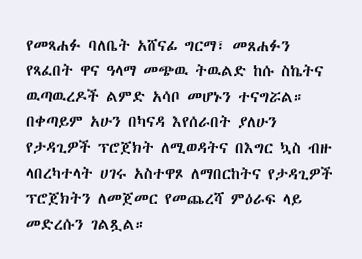የመጻሐፉ ባለቤት አሸናፊ ግርማ፣ መጸሐፉን የጻፈበት ዋና ዓላማ መጭዉ ትዉልድ ከሱ ስኬትና ዉጣዉረዶች ልምድ አሳቦ መሆኑን ተናግሯል።
በቀጣይም አሁን በካናዳ እየሰራበት ያለሁን የታዳጊዎች ፕሮጀክት ለሚወዳትና በእግር ኳስ ብዙ ላበረካተላት ሀገሩ አስተዋጾ ለማበርከትና የታዳጊዎች ፕሮጀክትን ለመጀመር የመጨረሻ ምዕራፍ ላይ መድረሱን ገልጿል።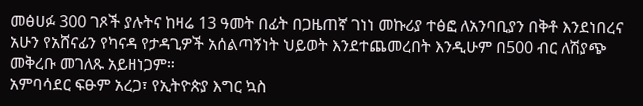መፅሀፉ 300 ገጾች ያሉትና ከዛሬ 13 ዓመት በፊት በጋዜጠኛ ገነነ መኩሪያ ተፅፎ ለአንባቢያን በቅቶ እንደነበረና አሁን የአሸናፊን የካናዳ የታዳጊዎች አሰልጣኝነት ህይወት እንደተጨመረበት እንዲሁም በ500 ብር ለሽያጭ መቅረቡ መገለጹ አይዘነጋም።
አምባሳደር ፍፁም አረጋ፣ የኢትዮጵያ እግር ኳስ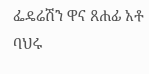ፌዴሬሽን ዋና ጸሐፊ አቶ ባህሩ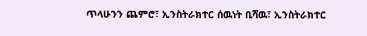ጥላሁንን ጨምሮ፣ ኢንስትራክተር ሰዉነት ቢሻዉ፣ ኢንስትራክተር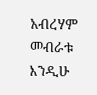አብረሃም መብራቱ እንዲሁ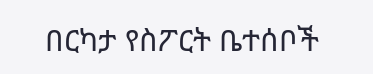በርካታ የስፖርት ቤተሰቦች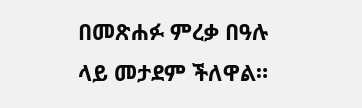በመጽሐፉ ምረቃ በዓሉ ላይ መታደም ችለዋል።